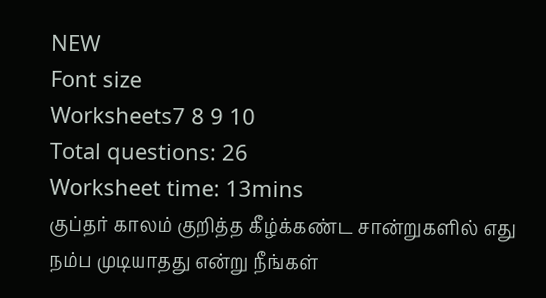NEW
Font size
Worksheets7 8 9 10
Total questions: 26
Worksheet time: 13mins
குப்தர் காலம் குறித்த கீழ்க்கண்ட சான்றுகளில் எது
நம்ப முடியாதது என்று நீங்கள்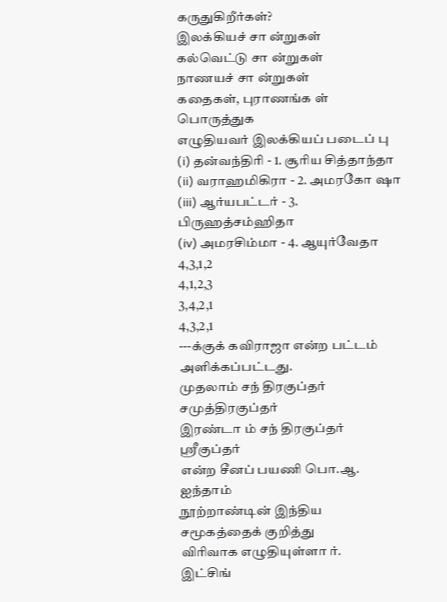கருதுகிறீர்கள்?
இலக்கியச் சா ன்றுகள்
கல்வெட்டு சா ன்றுகள்
நாணயச் சா ன்றுகள்
கதைகள், புராணங்க ள்
பொருத்துக
எழுதியவர் இலக்கியப் படைப் பு
(i) தன்வந்திரி - 1. சூரிய சித்தாந்தா
(ii) வராஹமிகிரா - 2. அமரகோ ஷா
(iii) ஆர்யபட்டர் - 3. பிருஹத்சம்ஹிதா
(iv) அமரசிம்மா - 4. ஆயுர்வேதா
4,3,1,2
4,1,2,3
3,4,2,1
4,3,2,1
---க்குக் கவிராஜா என்ற பட்டம்
அளிக்கப்பட்டது.
முதலாம் சந் திரகுப்தர்
சமுத்திரகுப்தர்
இரண்டா ம் சந் திரகுப்தர்
ஸ்ரீகுப்தர்
என்ற சீனப் பயணி பொ.ஆ. ஐந்தாம்
நூற்றாண்டின் இந்திய சமூகத்தைக் குறித்து
விரிவாக எழுதியுள்ளா ர்.
இட்சிங்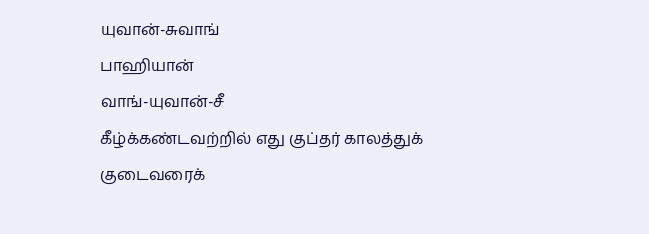யுவான்-சுவாங்
பாஹியான்
வாங்-யுவான்-சீ
கீழ்க்கண்டவற்றில் எது குப்தர் காலத்துக்
குடைவரைக்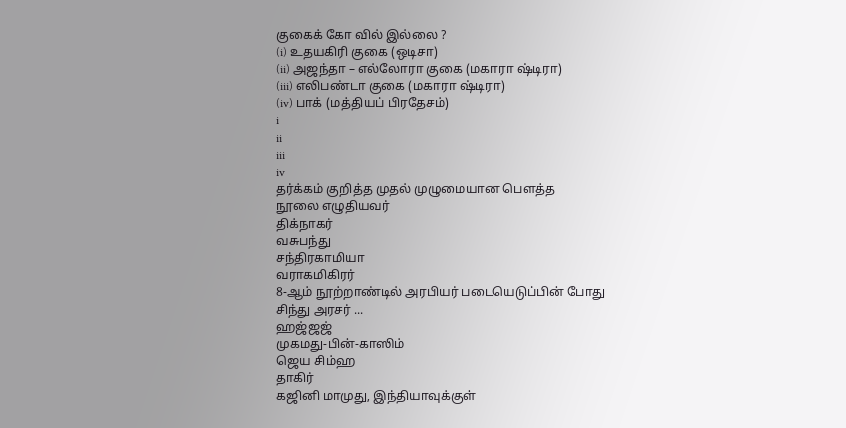குகைக் கோ வில் இல்லை ?
(i) உதயகிரி குகை (ஒடிசா)
(ii) அஜந்தா – எல்லோரா குகை (மகாரா ஷ்டிரா)
(iii) எலிபண்டா குகை (மகாரா ஷ்டிரா)
(iv) பாக் (மத்தியப் பிரதேசம்)
i
ii
iii
iv
தர்க்கம் குறித்த முதல் முழுமையான பெளத்த
நூலை எழுதியவர்
திக்நாகர்
வசுபந்து
சந்திரகாமியா
வராகமிகிரர்
8-ஆம் நூற்றாண்டில் அரபியர் படையெடுப்பின் போது சிந்து அரசர் ...
ஹஜ்ஜஜ்
முகமது-பின்-காஸிம்
ஜெய சிம்ஹ
தாகிர்
கஜினி மாமுது, இந்தியாவுக்குள்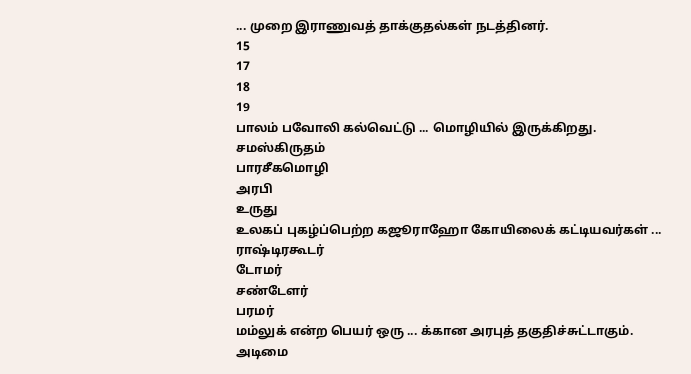... முறை இராணுவத் தாக்குதல்கள் நடத்தினர்.
15
17
18
19
பாலம் பவோலி கல்வெட்டு ... மொழியில் இருக்கிறது.
சமஸ்கிருதம்
பாரசீகமொழி
அரபி
உருது
உலகப் புகழ்ப்பெற்ற கஜூராஹோ கோயிலைக் கட்டியவர்கள் ...
ராஷ்டிரகூடர்
டோமர்
சண்டேளர்
பரமர்
மம்லுக் என்ற பெயர் ஒரு ... க்கான அரபுத் தகுதிச்சுட்டாகும்.
அடிமை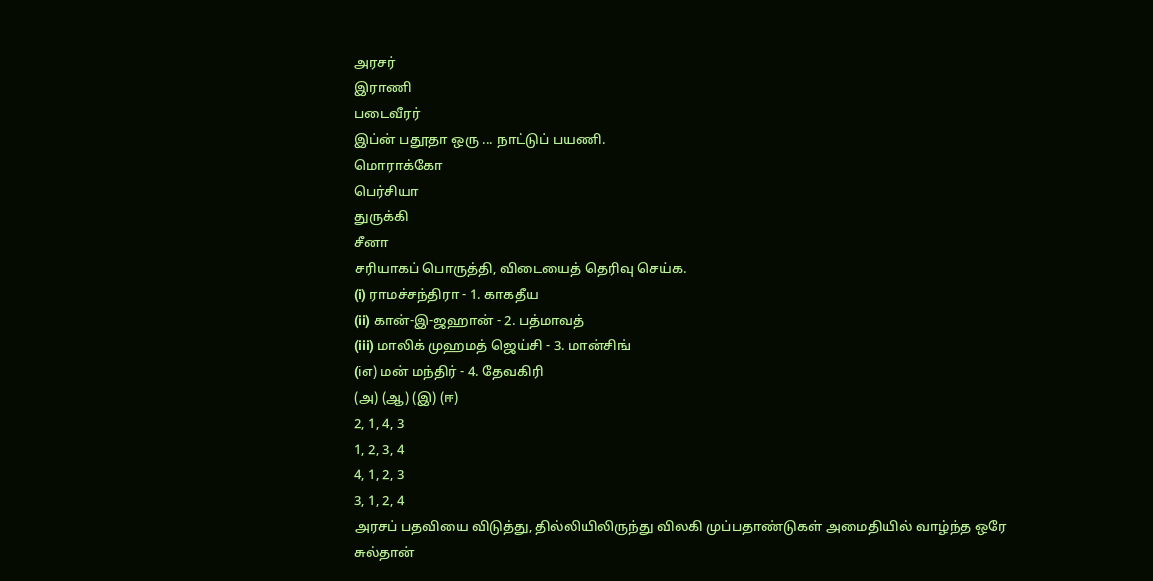அரசர்
இராணி
படைவீரர்
இப்ன் பதூதா ஒரு ... நாட்டுப் பயணி.
மொராக்கோ
பெர்சியா
துருக்கி
சீனா
சரியாகப் பொருத்தி, விடையைத் தெரிவு செய்க.
(i) ராமச்சந்திரா - 1. காகதீய
(ii) கான்-இ-ஜஹான் - 2. பத்மாவத்
(iii) மாலிக் முஹமத் ஜெய்சி - 3. மான்சிங்
(iஎ) மன் மந்திர் - 4. தேவகிரி
(அ) (ஆ) (இ) (ஈ)
2, 1, 4, 3
1, 2, 3, 4
4, 1, 2, 3
3, 1, 2, 4
அரசப் பதவியை விடுத்து, தில்லியிலிருந்து விலகி முப்பதாண்டுகள் அமைதியில் வாழ்ந்த ஒரே
சுல்தான்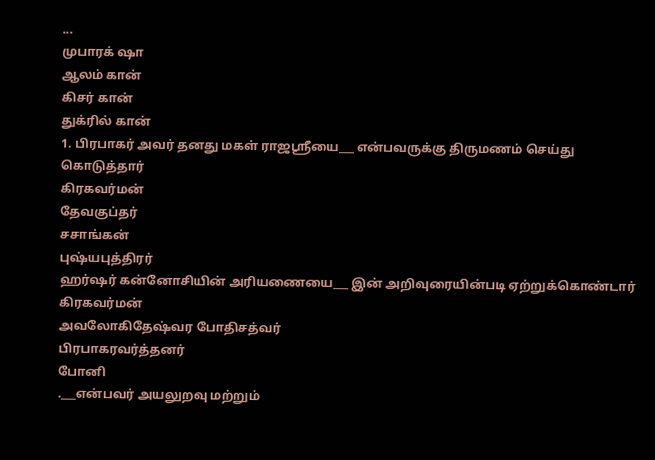...
முபாரக் ஷா
ஆலம் கான்
கிசர் கான்
துக்ரில் கான்
1. பிரபாகர் அவர் தனது மகள் ராஜஸ்ரீயை___ என்பவருக்கு திருமணம் செய்து கொடுத்தார்
கிரகவர்மன்
தேவகுப்தர்
சசாங்கன்
புஷ்யபுத்திரர்
ஹர்ஷர் கன்னோசியின் அரியணையை___ இன் அறிவுரையின்படி ஏற்றுக்கொண்டார்
கிரகவர்மன்
அவலோகிதேஷ்வர போதிசத்வர்
பிரபாகரவர்த்தனர்
போனி
.___என்பவர் அயலுறவு மற்றும்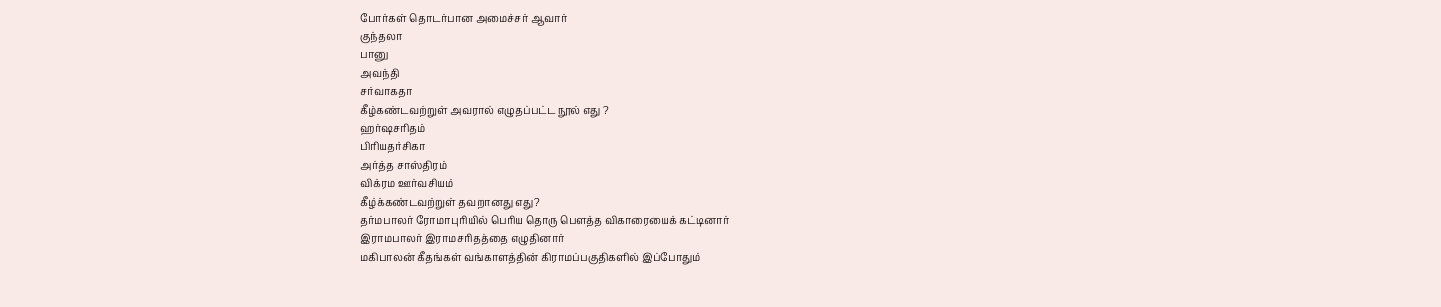போர்கள் தொடர்பான அமைச்சர் ஆவார்
குந்தலா
பானு
அவந்தி
சர்வாகதா
கீழ்கண்டவற்றுள் அவரால் எழுதப்பட்ட நூல் எது ?
ஹர்ஷசரிதம்
பிரியதர்சிகா
அர்த்த சாஸ்திரம்
விக்ரம ஊர்வசியம்
கீழ்க்கண்டவற்றுள் தவறானது எது?
தர்மபாலர் ரோமாபுரியில் பெரிய தொரு பௌத்த விகாரையைக் கட்டினார்
இராமபாலர் இராமசரிதத்தை எழுதினார்
மகிபாலன் கீதங்கள் வங்காளத்தின் கிராமப்பகுதிகளில் இப்போதும்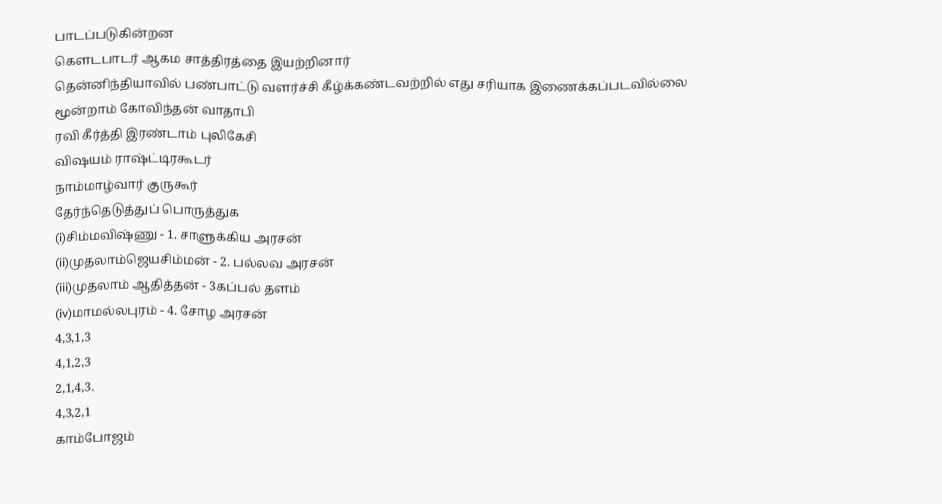பாடப்படுகின்றன
கௌடபாடர் ஆகம சாத்திரத்தை இயற்றினார்
தென்னிந்தியாவில் பண்பாட்டு வளர்ச்சி கீழ்க்கண்டவற்றில் எது சரியாக இணைக்கப்படவில்லை
மூன்றாம் கோவிந்தன் வாதாபி
ரவி கீர்த்தி இரண்டாம் புலிகேசி
விஷயம் ராஷ்ட்டிரகூடர்
நாம்மாழ்வார் குருகூர்
தேர்ந்தெடுத்துப் பொருத்துக
(i)சிம்மவிஷ்ணு - 1. சாளுக்கிய அரசன்
(ii)முதலாம்ஜெயசிம்மன் - 2. பல்லவ அரசன்
(iii)முதலாம் ஆதித்தன் - 3கப்பல் தளம்
(iv)மாமல்லபுரம் - 4. சோழ அரசன்
4,3,1,3
4,1,2,3
2,1,4,3.
4,3,2,1
காம்போஜம்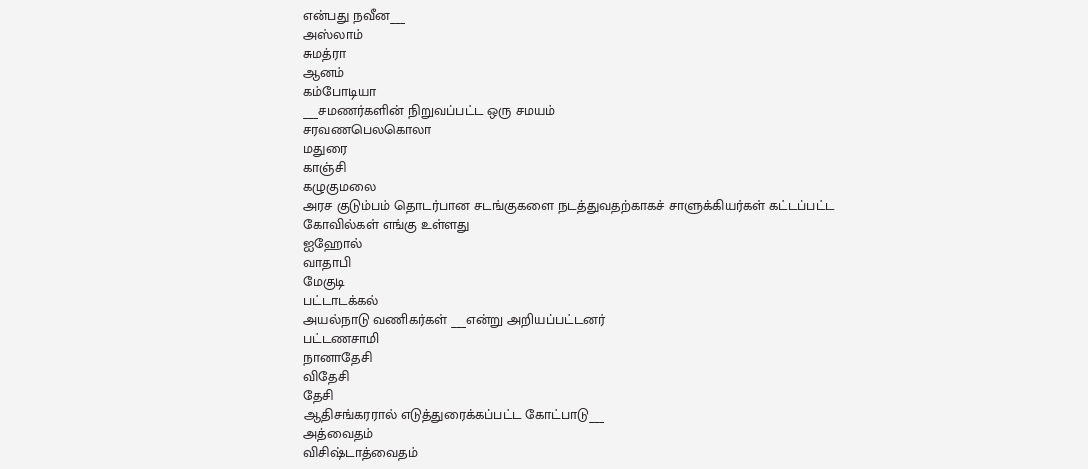என்பது நவீன___
அஸ்லாம்
சுமத்ரா
ஆனம்
கம்போடியா
___சமணர்களின் நிறுவப்பட்ட ஒரு சமயம்
சரவணபெலகொலா
மதுரை
காஞ்சி
கழுகுமலை
அரச குடும்பம் தொடர்பான சடங்குகளை நடத்துவதற்காகச் சாளுக்கியர்கள் கட்டப்பட்ட கோவில்கள் எங்கு உள்ளது
ஐஹோல்
வாதாபி
மேகுடி
பட்டாடக்கல்
அயல்நாடு வணிகர்கள் ___என்று அறியப்பட்டனர்
பட்டணசாமி
நானாதேசி
விதேசி
தேசி
ஆதிசங்கரரால் எடுத்துரைக்கப்பட்ட கோட்பாடு___
அத்வைதம்
விசிஷ்டாத்வைதம்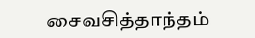சைவசித்தாந்தம்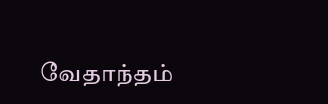வேதாந்தம்